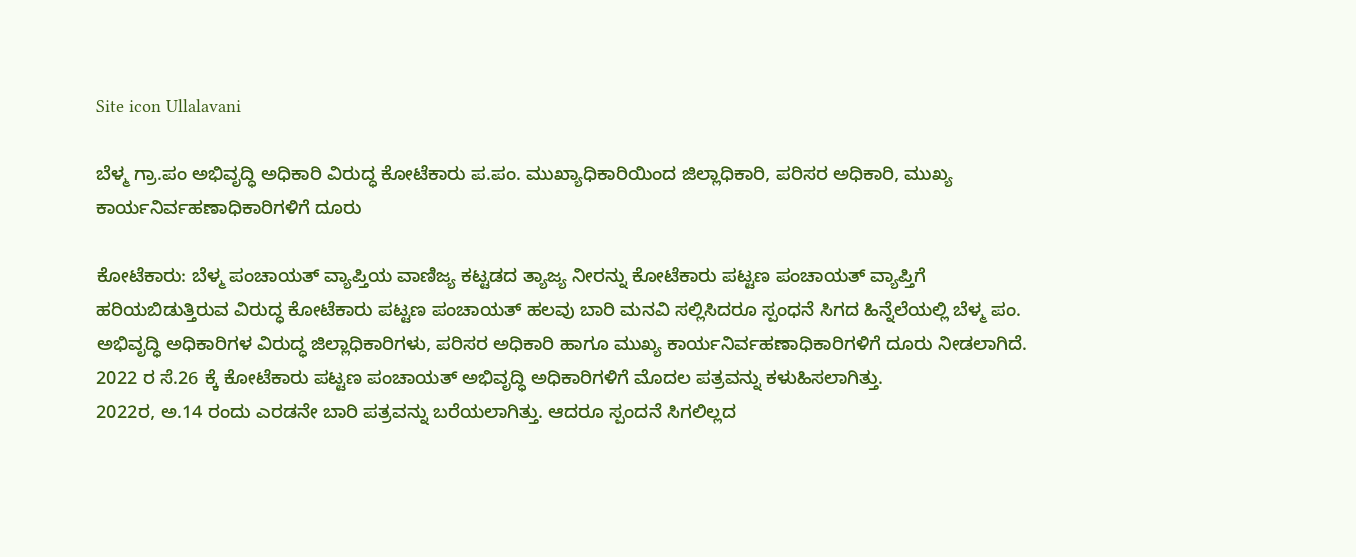Site icon Ullalavani

ಬೆಳ್ಮ ಗ್ರಾ.ಪಂ ಅಭಿವೃದ್ಧಿ ಅಧಿಕಾರಿ ವಿರುದ್ಧ ಕೋಟೆಕಾರು ಪ.ಪಂ. ಮುಖ್ಯಾಧಿಕಾರಿಯಿಂದ ಜಿಲ್ಲಾಧಿಕಾರಿ, ಪರಿಸರ ಅಧಿಕಾರಿ, ಮುಖ್ಯ ಕಾರ್ಯನಿರ್ವಹಣಾಧಿಕಾರಿಗಳಿಗೆ ದೂರು

ಕೋಟೆಕಾರು: ಬೆಳ್ಮ ಪಂಚಾಯತ್ ವ್ಯಾಪ್ತಿಯ ವಾಣಿಜ್ಯ ಕಟ್ಟಡದ ತ್ಯಾಜ್ಯ ನೀರನ್ನು ಕೋಟೆಕಾರು ಪಟ್ಟಣ ಪಂಚಾಯತ್ ವ್ಯಾಪ್ತಿಗೆ ಹರಿಯಬಿಡುತ್ತಿರುವ ವಿರುದ್ಧ ಕೋಟೆಕಾರು ಪಟ್ಟಣ ಪಂಚಾಯತ್ ಹಲವು ಬಾರಿ ಮನವಿ ಸಲ್ಲಿಸಿದರೂ ಸ್ಪಂಧನೆ ಸಿಗದ ಹಿನ್ನೆಲೆಯಲ್ಲಿ ಬೆಳ್ಮ ಪಂ. ಅಭಿವೃದ್ಧಿ ಅಧಿಕಾರಿಗಳ ವಿರುದ್ಧ ಜಿಲ್ಲಾಧಿಕಾರಿಗಳು, ಪರಿಸರ ಅಧಿಕಾರಿ ಹಾಗೂ ಮುಖ್ಯ ಕಾರ್ಯನಿರ್ವಹಣಾಧಿಕಾರಿಗಳಿಗೆ ದೂರು ನೀಡಲಾಗಿದೆ.
2022 ರ ಸೆ.26 ಕ್ಕೆ ಕೋಟೆಕಾರು ಪಟ್ಟಣ ಪಂಚಾಯತ್ ಅಭಿವೃದ್ಧಿ ಅಧಿಕಾರಿಗಳಿಗೆ ಮೊದಲ ಪತ್ರವನ್ನು ಕಳುಹಿಸಲಾಗಿತ್ತು.
2022ರ, ಅ.14 ರಂದು ಎರಡನೇ ಬಾರಿ ಪತ್ರವನ್ನು ಬರೆಯಲಾಗಿತ್ತು. ಆದರೂ ಸ್ಪಂದನೆ ಸಿಗಲಿಲ್ಲದ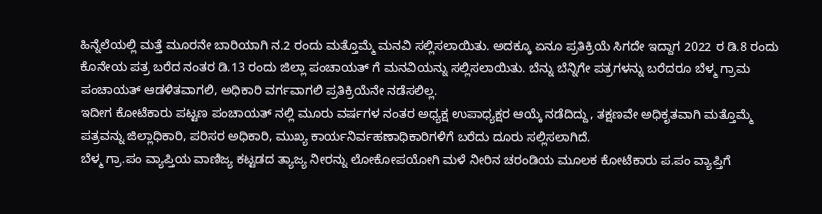ಹಿನ್ನೆಲೆಯಲ್ಲಿ ಮತ್ತೆ ಮೂರನೇ ಬಾರಿಯಾಗಿ ನ.2 ರಂದು ಮತ್ತೊಮ್ಮೆ ಮನವಿ ಸಲ್ಲಿಸಲಾಯಿತು. ಅದಕ್ಕೂ ಏನೂ ಪ್ರತಿಕ್ರಿಯೆ ಸಿಗದೇ ಇದ್ದಾಗ 2022 ರ ಡಿ.8 ರಂದು ಕೊನೇಯ ಪತ್ರ ಬರೆದ ನಂತರ ಡಿ.13 ರಂದು ಜಿಲ್ಲಾ ಪಂಚಾಯತ್ ಗೆ ಮನವಿಯನ್ನು ಸಲ್ಲಿಸಲಾಯಿತು. ಬೆನ್ನು ಬೆನ್ನಿಗೇ ಪತ್ರಗಳನ್ನು ಬರೆದರೂ ಬೆಳ್ಮ ಗ್ರಾಮ ಪಂಚಾಯತ್ ಆಡಳಿತವಾಗಲಿ, ಅಧಿಕಾರಿ ವರ್ಗವಾಗಲಿ ಪ್ರತಿಕ್ರಿಯೆನೇ ನಡೆಸಲಿಲ್ಲ.
ಇದೀಗ ಕೋಟೆಕಾರು ಪಟ್ಟಣ ಪಂಚಾಯತ್ ನಲ್ಲಿ ಮೂರು ವರ್ಷಗಳ ನಂತರ ಅಧ್ಯಕ್ಷ ಉಪಾಧ್ಯಕ್ಷರ ಆಯ್ಕೆ ನಡೆದಿದ್ದು, ತಕ್ಷಣವೇ ಅಧಿಕೃತವಾಗಿ ಮತ್ತೊಮ್ಮೆ ಪತ್ರವನ್ನು ಜಿಲ್ಲಾಧಿಕಾರಿ, ಪರಿಸರ ಅಧಿಕಾರಿ, ಮುಖ್ಯ ಕಾರ್ಯನಿರ್ವಹಣಾಧಿಕಾರಿಗಳಿಗೆ ಬರೆದು ದೂರು ಸಲ್ಲಿಸಲಾಗಿದೆ.
ಬೆಳ್ಮ ಗ್ರಾ.ಪಂ ವ್ಯಾಪ್ತಿಯ ವಾಣಿಜ್ಯ ಕಟ್ಟಡದ ತ್ಯಾಜ್ಯ ನೀರನ್ನು ಲೋಕೋಪಯೋಗಿ ಮಳೆ ನೀರಿನ ಚರಂಡಿಯ ಮೂಲಕ ಕೋಟೆಕಾರು ಪ.ಪಂ ವ್ಯಾಪ್ತಿಗೆ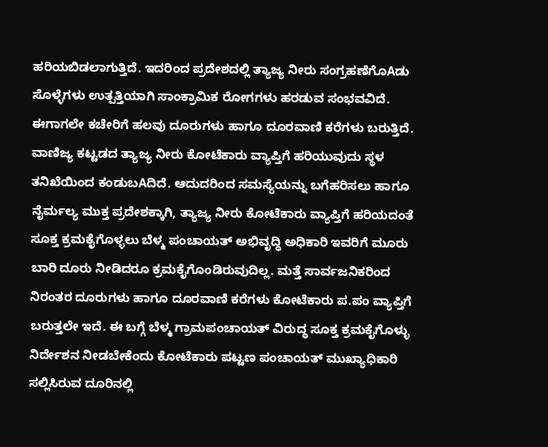ಹರಿಯಬಿಡಲಾಗುತ್ತಿದೆ. ಇದರಿಂದ ಪ್ರದೇಶದಲ್ಲಿ ತ್ಯಾಜ್ಯ ನೀರು ಸಂಗ್ರಹಣೆಗೊAಡು ಸೊಳ್ಳೆಗಳು ಉತ್ಪತ್ತಿಯಾಗಿ ಸಾಂಕ್ರಾಮಿಕ ರೋಗಗಳು ಹರಡುವ ಸಂಭವವಿದೆ. ಈಗಾಗಲೇ ಕಚೇರಿಗೆ ಹಲವು ದೂರುಗಳು ಹಾಗೂ ದೂರವಾಣಿ ಕರೆಗಳು ಬರುತ್ತಿದೆ. ವಾಣಿಜ್ಯ ಕಟ್ಟಡದ ತ್ಯಾಜ್ಯ ನೀರು ಕೋಟೆಕಾರು ವ್ಯಾಪ್ತಿಗೆ ಹರಿಯುವುದು ಸ್ಥಳ ತನಿಖೆಯಿಂದ ಕಂಡುಬAದಿದೆ. ಆದುದರಿಂದ ಸಮಸ್ಯೆಯನ್ನು ಬಗೆಹರಿಸಲು ಹಾಗೂ ನೈರ್ಮಲ್ಯ ಮುಕ್ತ ಪ್ರದೇಶಕ್ಕಾಗಿ, ತ್ಯಾಜ್ಯ ನೀರು ಕೋಟೆಕಾರು ವ್ಯಾಪ್ತಿಗೆ ಹರಿಯದಂತೆ ಸೂಕ್ತ ಕ್ರಮಕೈಗೊಳ್ಳಲು ಬೆಳ್ಮ ಪಂಚಾಯತ್ ಅಭಿವೃದ್ಧಿ ಅಧಿಕಾರಿ ಇವರಿಗೆ ಮೂರು ಬಾರಿ ದೂರು ನೀಡಿದರೂ ಕ್ರಮಕೈಗೊಂಡಿರುವುದಿಲ್ಲ. ಮತ್ತೆ ಸಾರ್ವಜನಿಕರಿಂದ ನಿರಂತರ ದೂರುಗಳು ಹಾಗೂ ದೂರವಾಣಿ ಕರೆಗಳು ಕೋಟೆಕಾರು ಪ.ಪಂ ವ್ಯಾಪ್ತಿಗೆ ಬರುತ್ತಲೇ ಇದೆ. ಈ ಬಗ್ಗೆ ಬೆಳ್ಮ ಗ್ರಾಮಪಂಚಾಯತ್ ವಿರುದ್ಧ ಸೂಕ್ತ ಕ್ರಮಕೈಗೊಳ್ಳು ನಿರ್ದೇಶನ ನೀಡಬೇಕೆಂದು ಕೋಟೆಕಾರು ಪಟ್ಟಣ ಪಂಚಾಯತ್ ಮುಖ್ಯಾಧಿಕಾರಿ ಸಲ್ಲಿಸಿರುವ ದೂರಿನಲ್ಲಿ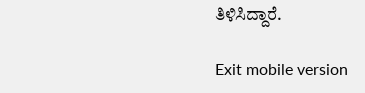ತಿಳಿಸಿದ್ದಾರೆ.

Exit mobile version